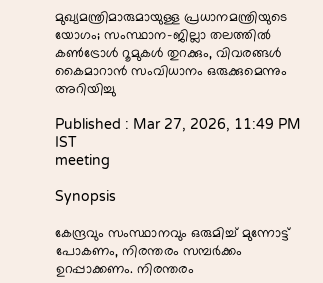മുഖ്യമന്ത്രിമാരുമായുള്ള പ്രധാനമന്ത്രിയുടെ യോഗം; സംസ്ഥാന-ജില്ലാ തലത്തിൽ കൺട്രോൾ റൂമുകൾ തുറക്കും, വിവരങ്ങൾ കൈമാറാൻ സംവിധാനം ഒരുക്കുമെന്നും അറിയിച്ചു

Published : Mar 27, 2026, 11:49 PM IST
meeting

Synopsis

കേന്ദ്രവും സംസ്ഥാനവും ഒരുമിച്ച് മുന്നോട്ട് പോകണം, നിരന്തരം സമ്പർക്കം ഉറപ്പാക്കണം. നിരന്തരം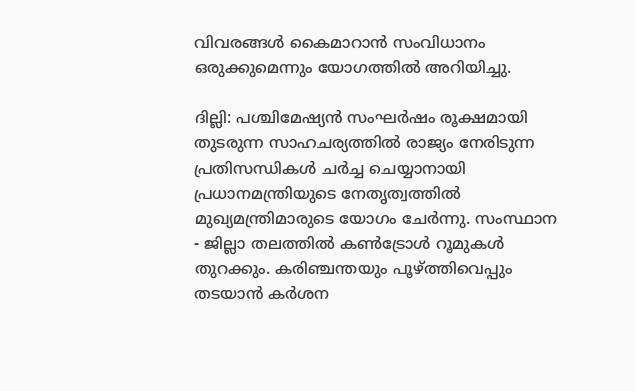വിവരങ്ങൾ കൈമാറാൻ സംവിധാനം ഒരുക്കുമെന്നും യോഗത്തിൽ അറിയിച്ചു.

ദില്ലി: പശ്ചിമേഷ്യൻ സംഘർഷം രൂക്ഷമായി തുടരുന്ന സാഹചര്യത്തിൽ രാജ്യം നേരിടുന്ന പ്രതിസന്ധികൾ ചർച്ച ചെയ്യാനായി പ്രധാനമന്ത്രിയുടെ നേതൃത്വത്തിൽ മുഖ്യമന്ത്രിമാരുടെ യോഗം ചേർന്നു. സംസ്ഥാന - ജില്ലാ തലത്തിൽ കൺട്രോൾ റൂമുകൾ തുറക്കും. കരിഞ്ചന്തയും പൂഴ്ത്തിവെപ്പും തടയാൻ കർശന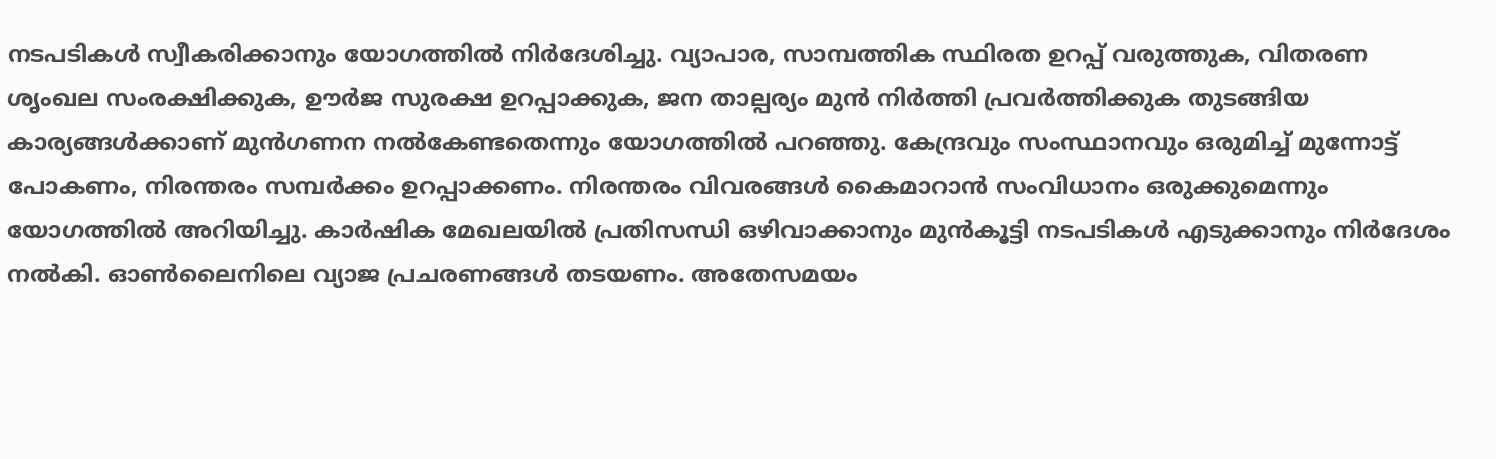നടപടികൾ സ്വീകരിക്കാനും യോഗത്തിൽ നിർദേശിച്ചു. വ്യാപാര, സാമ്പത്തിക സ്ഥിരത ഉറപ്പ് വരുത്തുക, വിതരണ ശൃംഖല സംരക്ഷിക്കുക, ഊർജ സുരക്ഷ ഉറപ്പാക്കുക, ജന താല്പര്യം മുൻ നിർത്തി പ്രവർത്തിക്കുക തുടങ്ങിയ കാര്യങ്ങൾക്കാണ് മുൻഗണന നൽകേണ്ടതെന്നും യോഗത്തിൽ പറഞ്ഞു. കേന്ദ്രവും സംസ്ഥാനവും ഒരുമിച്ച് മുന്നോട്ട് പോകണം, നിരന്തരം സമ്പർക്കം ഉറപ്പാക്കണം. നിരന്തരം വിവരങ്ങൾ കൈമാറാൻ സംവിധാനം ഒരുക്കുമെന്നും യോഗത്തിൽ അറിയിച്ചു. കാർഷിക മേഖലയിൽ പ്രതിസന്ധി ഒഴിവാക്കാനും മുൻകൂട്ടി നടപടികൾ എടുക്കാനും നിർദേശം നൽകി. ഓൺലൈനിലെ വ്യാജ പ്രചരണങ്ങൾ തടയണം. അതേസമയം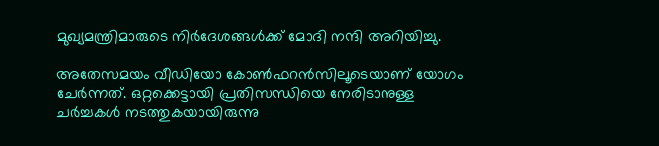മുഖ്യമന്ത്രിമാരുടെ നിർദേശങ്ങൾക്ക് മോദി നന്ദി അറിയിച്ചു.

അതേസമയം വീഡിയോ കോൺഫറൻസിലൂടെയാണ് യോഗം ചേർന്നത്. ഒറ്റക്കെട്ടായി പ്രതിസന്ധിയെ നേരിടാനുള്ള ചർച്ചകൾ നടത്തുകയായിരുന്നു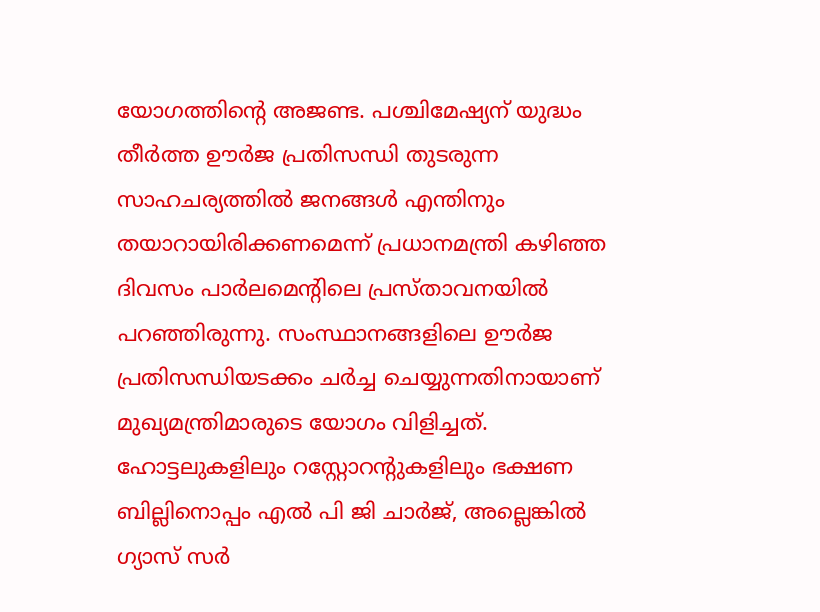യോഗത്തിന്റെ അജണ്ട. പശ്ചിമേഷ്യന് യുദ്ധം തീർത്ത ഊർജ പ്രതിസന്ധി തുടരുന്ന സാഹചര്യത്തിൽ ജനങ്ങൾ എന്തിനും തയാറായിരിക്കണമെന്ന് പ്രധാനമന്ത്രി കഴിഞ്ഞ ദിവസം പാർലമെന്റിലെ പ്രസ്താവനയിൽ പറഞ്ഞിരുന്നു. സംസ്ഥാനങ്ങളിലെ ഊർജ പ്രതിസന്ധിയടക്കം ചർച്ച ചെയ്യുന്നതിനായാണ് മുഖ്യമന്ത്രിമാരുടെ യോഗം വിളിച്ചത്. ഹോട്ടലുകളിലും റസ്റ്റോറന്‍റുകളിലും ഭക്ഷണ ബില്ലിനൊപ്പം എൽ പി ജി ചാർജ്, അല്ലെങ്കിൽ ഗ്യാസ് സർ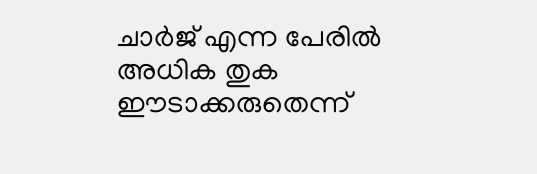ചാർജ് എന്ന പേരിൽ അധിക തുക ഈടാക്കരുതെന്ന്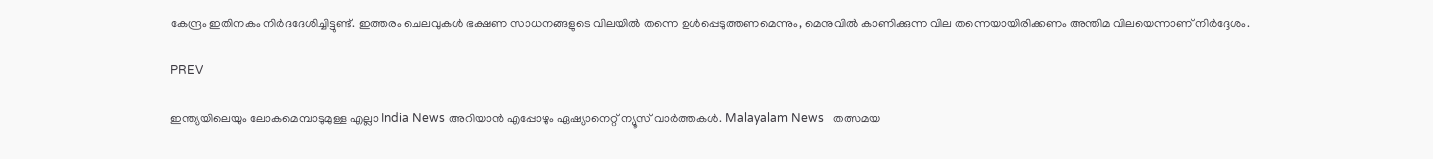കേന്ദ്രം ഇതിനകം നിർദദേശിച്ചിട്ടുണ്ട്. ഇത്തരം ചെലവുകൾ ഭക്ഷണ സാധനങ്ങളുടെ വിലയിൽ തന്നെ ഉൾപ്പെടുത്തണമെന്നും, മെനുവിൽ കാണിക്കുന്ന വില തന്നെയായിരിക്കണം അന്തിമ വിലയെന്നാണ് നിർദ്ദേശം.

PREV

ഇന്ത്യയിലെയും ലോകമെമ്പാടുമുള്ള എല്ലാ India News അറിയാൻ എപ്പോഴും ഏഷ്യാനെറ്റ് ന്യൂസ് വാർത്തകൾ. Malayalam News   തത്സമയ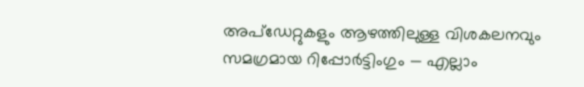അപ്‌ഡേറ്റുകളും ആഴത്തിലുള്ള വിശകലനവും സമഗ്രമായ റിപ്പോർട്ടിംഗും — എല്ലാം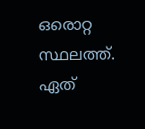ഒരൊറ്റ സ്ഥലത്ത്. ഏത്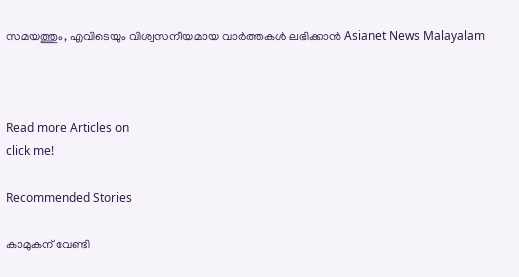സമയത്തും, എവിടെയും വിശ്വസനീയമായ വാർത്തകൾ ലഭിക്കാൻ Asianet News Malayalam



Read more Articles on
click me!

Recommended Stories

കാമുകന് വേണ്ടി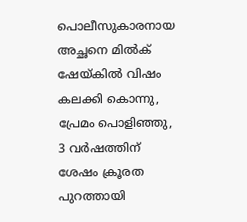പൊലീസുകാരനായ അച്ഛനെ മിൽക് ഷേയ്കിൽ വിഷം കലക്കി കൊന്നു, പ്രേമം പൊളിഞ്ഞു, 3 വർഷത്തിന് ശേഷം ക്രൂരത പുറത്തായി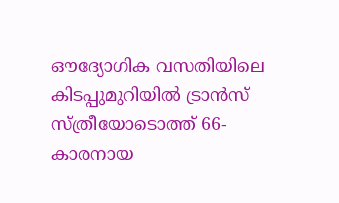ഔദ്യോഗിക വസതിയിലെ കിടപ്പുമുറിയില്‍ ട്രാൻസ് സ്ത്രീയോടൊത്ത് 66-കാരനായ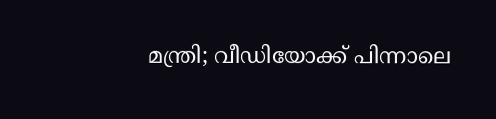മന്ത്രി; വീഡിയോക്ക് പിന്നാലെ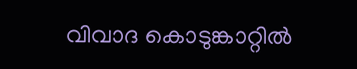വിവാദ കൊടുങ്കാറ്റിൽ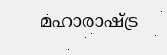മഹാരാഷ്ട്ര